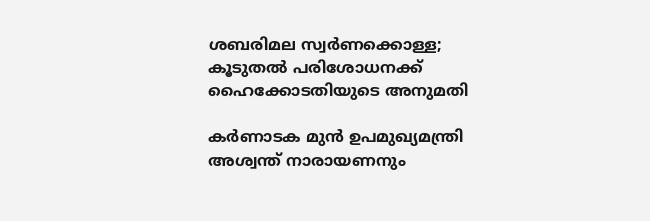ശബരിമല സ്വർണക്കൊള്ള; കൂടുതൽ പരിശോധനക്ക് ഹൈക്കോടതിയുടെ അനുമതി

കർണാടക മുൻ ഉപമുഖ്യമന്ത്രി അശ്വന്ത് നാരായണനും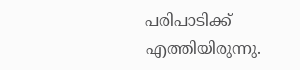പരിപാടിക്ക് എത്തിയിരുന്നു.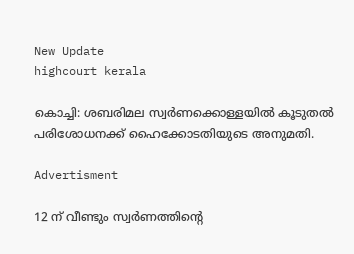New Update
highcourt kerala

കൊച്ചി: ശബരിമല സ്വർണക്കൊള്ളയിൽ കൂടുതൽ പരിശോധനക്ക് ഹൈക്കോടതിയുടെ അനുമതി.

Advertisment

12 ന് വീണ്ടും സ്വർണത്തിന്‍റെ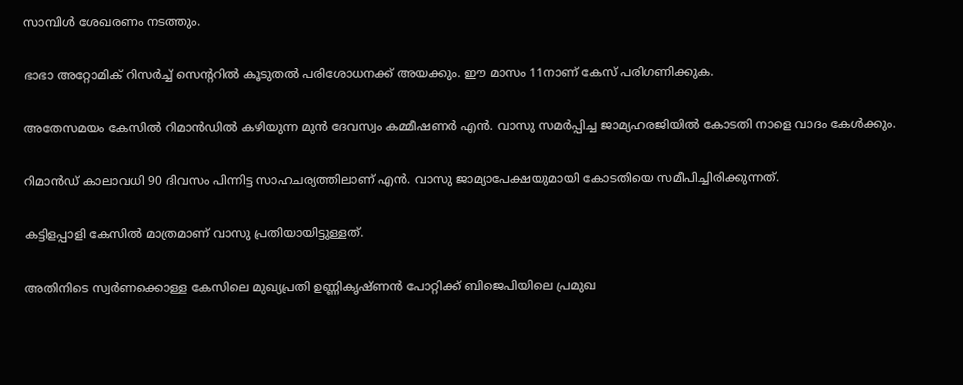സാമ്പിൾ ശേഖരണം നടത്തും.

ഭാഭാ അറ്റോമിക് റിസർച്ച് സെന്‍ററിൽ കൂടുതൽ പരിശോധനക്ക് അയക്കും. ഈ മാസം 11നാണ് കേസ് പരിഗണിക്കുക.

അതേസമയം കേസിൽ റിമാൻഡിൽ കഴിയുന്ന മുൻ ദേവസ്വം കമ്മീഷണർ എൻ. വാസു സമർപ്പിച്ച ജാമ്യഹരജിയിൽ കോടതി നാളെ വാദം കേൾക്കും.

റിമാൻഡ് കാലാവധി 90 ദിവസം പിന്നിട്ട സാഹചര്യത്തിലാണ് എൻ. വാസു ജാമ്യാപേക്ഷയുമായി കോടതിയെ സമീപിച്ചിരിക്കുന്നത്.

കട്ടിളപ്പാളി കേസിൽ മാത്രമാണ് വാസു പ്രതിയായിട്ടുള്ളത്.

അതിനിടെ സ്വര്‍ണക്കൊള്ള കേസിലെ മുഖ്യപ്രതി ഉണ്ണികൃഷ്ണൻ പോറ്റിക്ക് ബിജെപിയിലെ പ്രമുഖ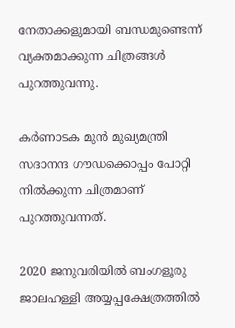നേതാക്കളുമായി ബന്ധമുണ്ടെന്ന് വ്യക്തമാക്കുന്ന ചിത്രങ്ങൾ പുറത്തുവന്നു.

കർണാടക മുൻ മുഖ്യമന്ത്രി സദാനന്ദ ഗൗഡക്കൊപ്പം പോറ്റി നിൽക്കുന്ന ചിത്രമാണ് പുറത്തുവന്നത്.

2020 ജനുവരിയിൽ ബംഗളൂരു ജാലഹള്ളി അയ്യപ്പക്ഷേത്രത്തിൽ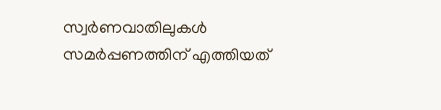സ്വർണവാതിലുകൾ സമർപ്പണത്തിന് എത്തിയത്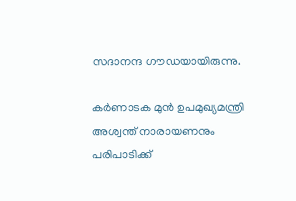സദാനന്ദ ഗൗഡയായിരുന്നു.

കർണാടക മുൻ ഉപമുഖ്യമന്ത്രി അശ്വന്ത് നാരായണനും പരിപാടിക്ക്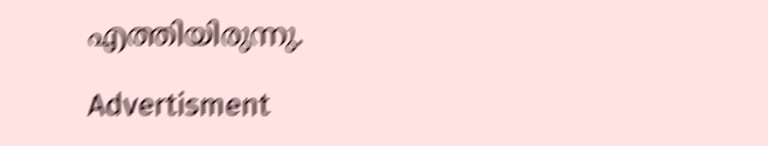എത്തിയിരുന്നു.

Advertisment